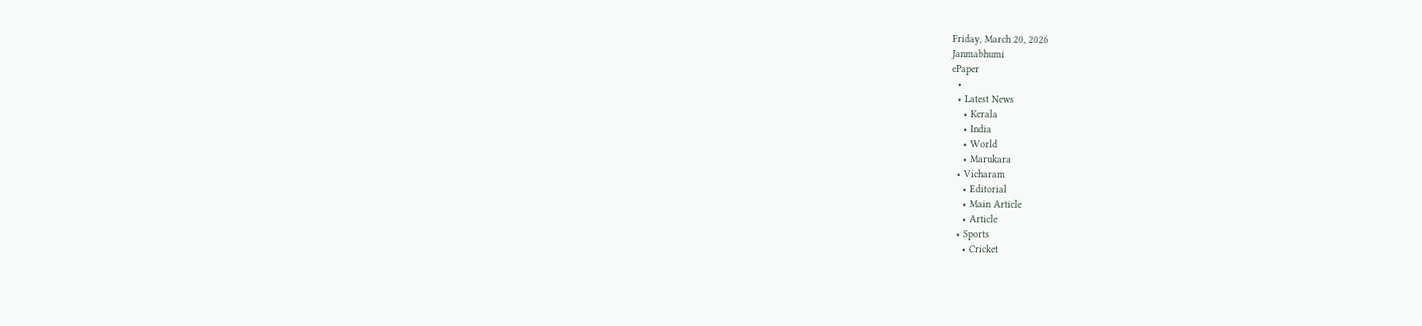Friday, March 20, 2026
Janmabhumi
ePaper
  •
  • Latest News
    • Kerala
    • India
    • World
    • Marukara
  • Vicharam
    • Editorial
    • Main Article
    • Article
  • Sports
    • Cricket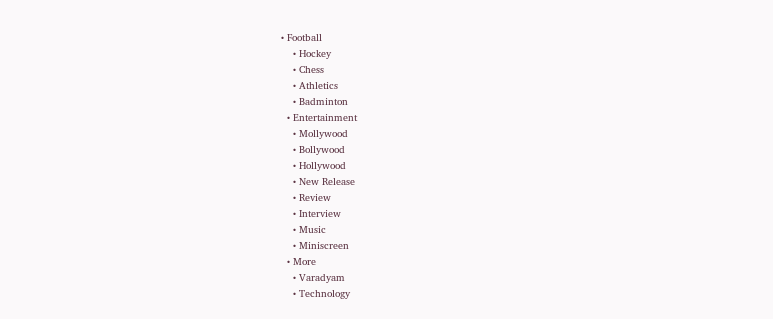• Football
    • Hockey
    • Chess
    • Athletics
    • Badminton
  • Entertainment
    • Mollywood
    • Bollywood
    • Hollywood
    • New Release
    • Review
    • Interview
    • Music
    • Miniscreen
  • More
    • Varadyam
    • Technology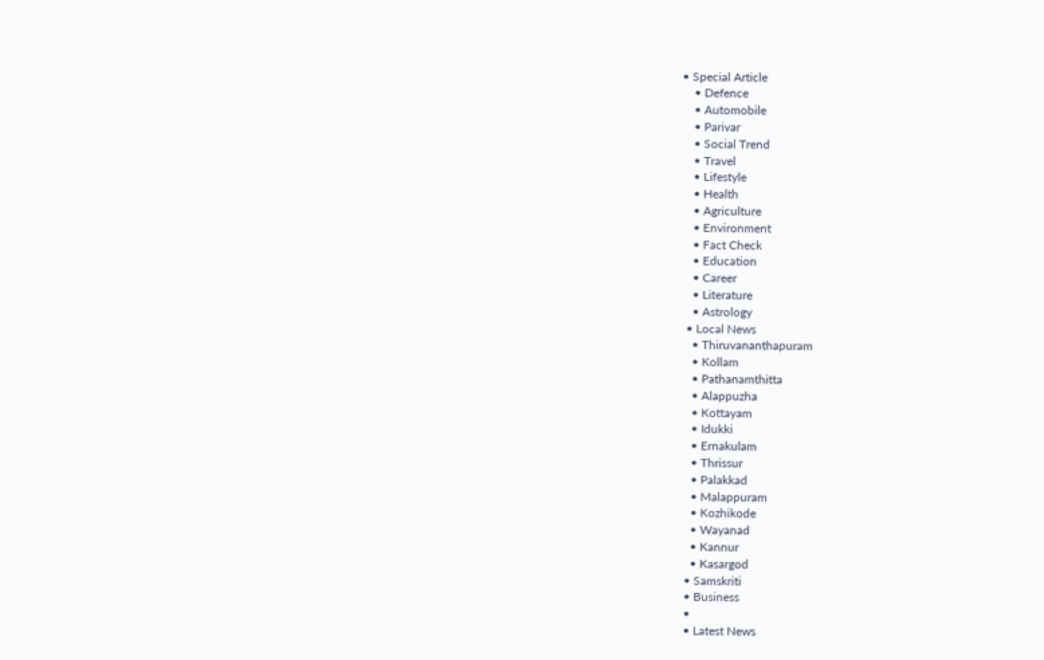• Special Article
    • Defence
    • Automobile
    • Parivar
    • Social Trend
    • Travel
    • Lifestyle
    • Health
    • Agriculture
    • Environment
    • Fact Check
    • Education
    • Career
    • Literature
    • Astrology
  • Local News
    • Thiruvananthapuram
    • Kollam
    • Pathanamthitta
    • Alappuzha
    • Kottayam
    • Idukki
    • Ernakulam
    • Thrissur
    • Palakkad
    • Malappuram
    • Kozhikode
    • Wayanad
    • Kannur
    • Kasargod
  • Samskriti
  • Business
  •
  • Latest News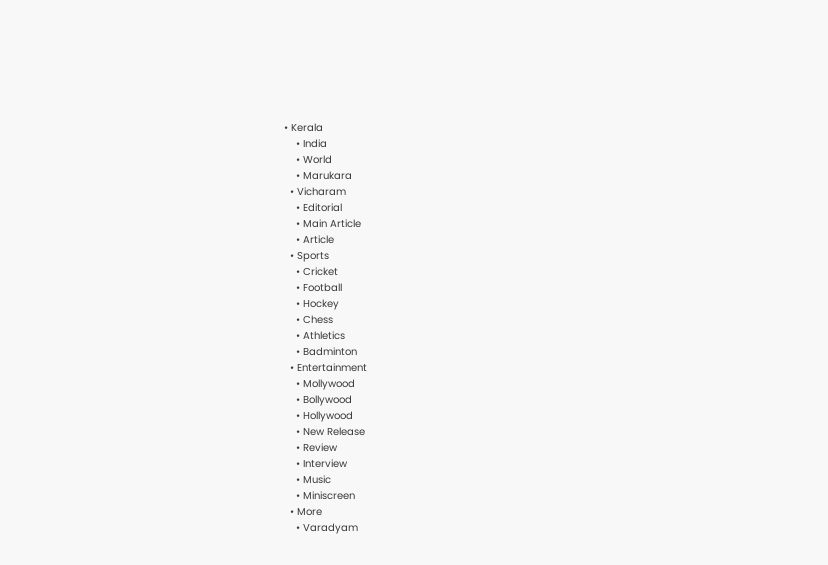• Kerala
    • India
    • World
    • Marukara
  • Vicharam
    • Editorial
    • Main Article
    • Article
  • Sports
    • Cricket
    • Football
    • Hockey
    • Chess
    • Athletics
    • Badminton
  • Entertainment
    • Mollywood
    • Bollywood
    • Hollywood
    • New Release
    • Review
    • Interview
    • Music
    • Miniscreen
  • More
    • Varadyam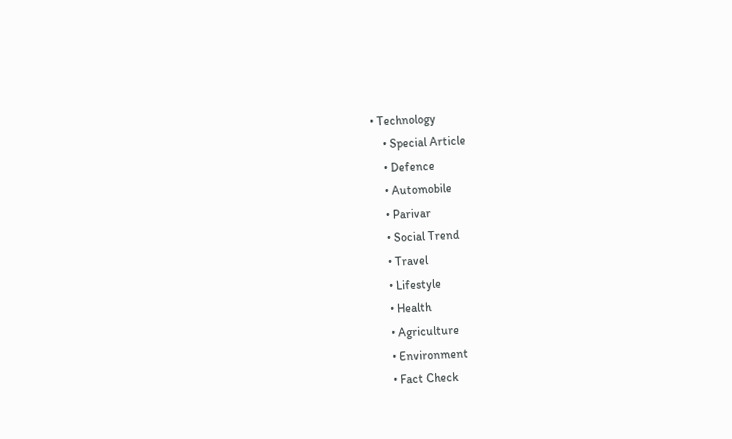• Technology
    • Special Article
    • Defence
    • Automobile
    • Parivar
    • Social Trend
    • Travel
    • Lifestyle
    • Health
    • Agriculture
    • Environment
    • Fact Check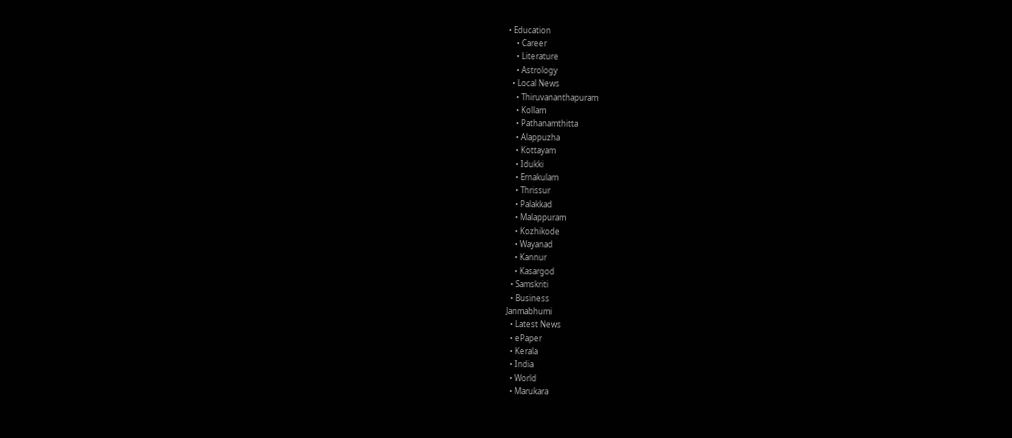• Education
    • Career
    • Literature
    • Astrology
  • Local News
    • Thiruvananthapuram
    • Kollam
    • Pathanamthitta
    • Alappuzha
    • Kottayam
    • Idukki
    • Ernakulam
    • Thrissur
    • Palakkad
    • Malappuram
    • Kozhikode
    • Wayanad
    • Kannur
    • Kasargod
  • Samskriti
  • Business
Janmabhumi
  • Latest News
  • ePaper
  • Kerala
  • India
  • World
  • Marukara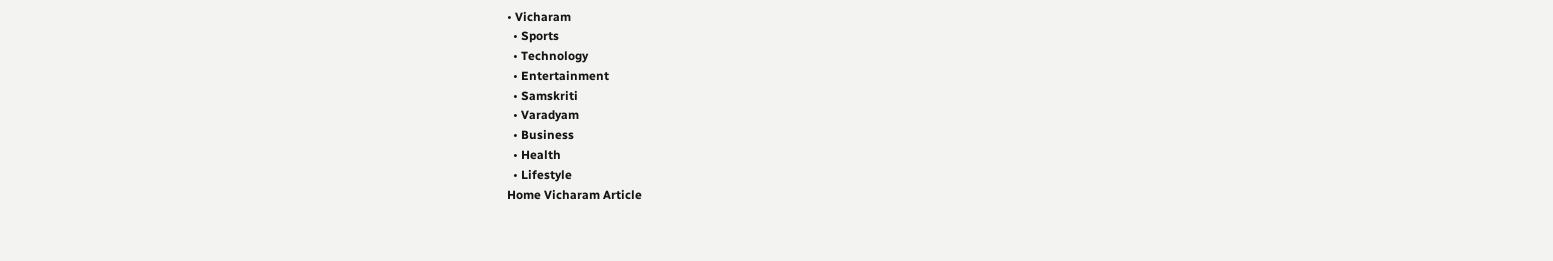• Vicharam
  • Sports
  • Technology
  • Entertainment
  • Samskriti
  • Varadyam
  • Business
  • Health
  • Lifestyle
Home Vicharam Article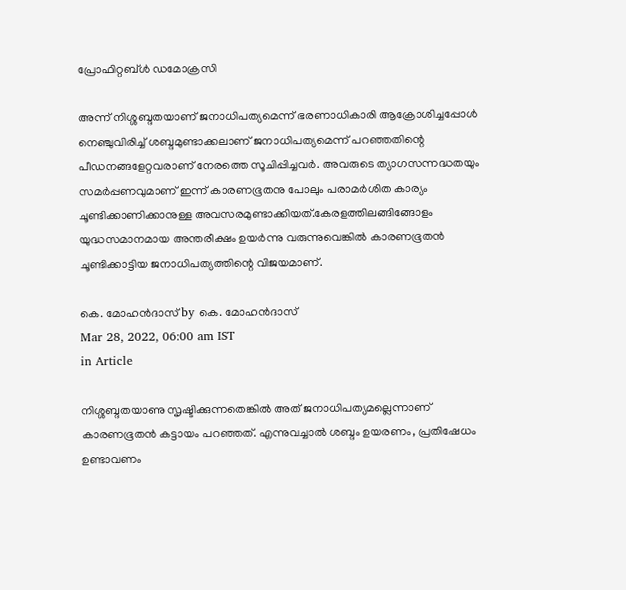പ്രോഫിറ്റബ്ള്‍ ഡമോക്രസി

അന്ന് നിശ്ശബ്ദതയാണ് ജനാധിപത്യമെന്ന് ഭരണാധികാരി ആക്രോശിച്ചപ്പോള്‍ നെഞ്ചുവിരിച്ച് ശബ്ദമുണ്ടാക്കലാണ് ജനാധിപത്യമെന്ന് പറഞ്ഞതിന്റെ പീഡനങ്ങളേറ്റവരാണ് നേരത്തെ സൂചിപ്പിച്ചവര്‍. അവരുടെ ത്യാഗസന്നദ്ധതയും സമര്‍പ്പണവുമാണ് ഇന്ന് കാരണഭൂതനു പോലും പരാമര്‍ശിത കാര്യം ചൂണ്ടിക്കാണിക്കാനുള്ള അവസരമുണ്ടാക്കിയത്.കേരളത്തിലങ്ങിങ്ങോളം യുദ്ധസമാനമായ അന്തരീക്ഷം ഉയര്‍ന്നു വരുന്നുവെങ്കില്‍ കാരണഭൂതന്‍ ചൂണ്ടിക്കാട്ടിയ ജനാധിപത്യത്തിന്റെ വിജയമാണ്.

കെ. മോഹന്‍ദാസ് by കെ. മോഹന്‍ദാസ്
Mar 28, 2022, 06:00 am IST
in Article

നിശ്ശബ്ദതയാണു സൃഷ്ടിക്കുന്നതെങ്കില്‍ അത് ജനാധിപത്യമല്ലെന്നാണ് കാരണഭൂതന്‍ കട്ടായം പറഞ്ഞത്. എന്നുവച്ചാല്‍ ശബ്ദം ഉയരണം, പ്രതിഷേധം ഉണ്ടാവണം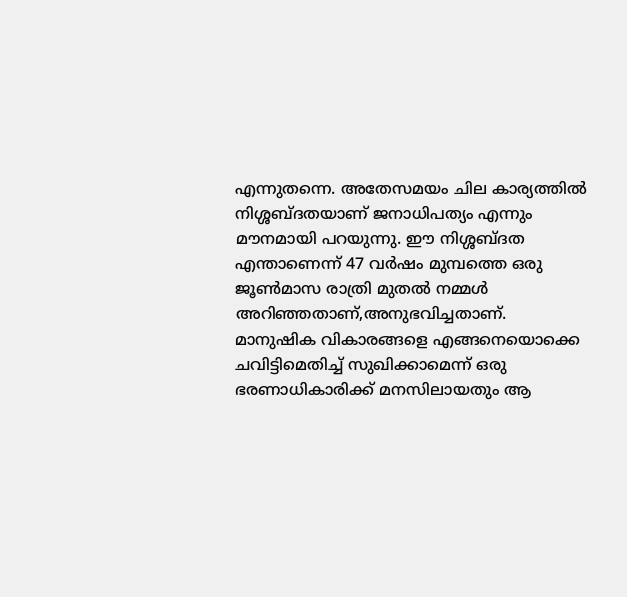എന്നുതന്നെ. അതേസമയം ചില കാര്യത്തില്‍ നിശ്ശബ്ദതയാണ് ജനാധിപത്യം എന്നും മൗനമായി പറയുന്നു. ഈ നിശ്ശബ്ദത എന്താണെന്ന് 47 വര്‍ഷം മുമ്പത്തെ ഒരു ജൂണ്‍മാസ രാത്രി മുതല്‍ നമ്മള്‍ അറിഞ്ഞതാണ്,അനുഭവിച്ചതാണ്. മാനുഷിക വികാരങ്ങളെ എങ്ങനെയൊക്കെ ചവിട്ടിമെതിച്ച് സുഖിക്കാമെന്ന് ഒരു ഭരണാധികാരിക്ക് മനസിലായതും ആ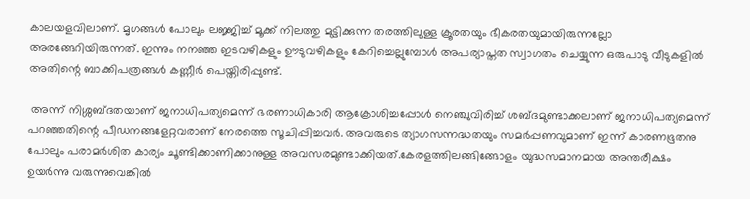കാലയളവിലാണ്. മൃഗങ്ങള്‍ പോലും ലജ്ജിച്ച് മൂക്ക് നിലത്തു മുട്ടിക്കുന്ന തരത്തിലുള്ള ക്രൂരതയും ഭീകരതയുമായിരുന്നല്ലോ അരങ്ങേറിയിരുന്നത്. ഇന്നും നനഞ്ഞ ഇടവഴികളും ഊടുവഴികളും കേറിച്ചെല്ലുമ്പോള്‍ അപര്യാപ്തത സ്വാഗതം ചെയ്യുന്ന ഒരുപാടു വീടുകളില്‍ അതിന്റെ ബാക്കിപത്രങ്ങള്‍ കണ്ണീര്‍ പെയ്തിരിപ്പുണ്ട്.

 അന്ന് നിശ്ശബ്ദതയാണ് ജനാധിപത്യമെന്ന് ഭരണാധികാരി ആക്രോശിച്ചപ്പോള്‍ നെഞ്ചുവിരിച്ച് ശബ്ദമുണ്ടാക്കലാണ് ജനാധിപത്യമെന്ന് പറഞ്ഞതിന്റെ പീഡനങ്ങളേറ്റവരാണ് നേരത്തെ സൂചിപ്പിച്ചവര്‍. അവരുടെ ത്യാഗസന്നദ്ധതയും സമര്‍പ്പണവുമാണ് ഇന്ന് കാരണഭൂതനു പോലും പരാമര്‍ശിത കാര്യം ചൂണ്ടിക്കാണിക്കാനുള്ള അവസരമുണ്ടാക്കിയത്.കേരളത്തിലങ്ങിങ്ങോളം യുദ്ധസമാനമായ അന്തരീക്ഷം ഉയര്‍ന്നു വരുന്നുവെങ്കില്‍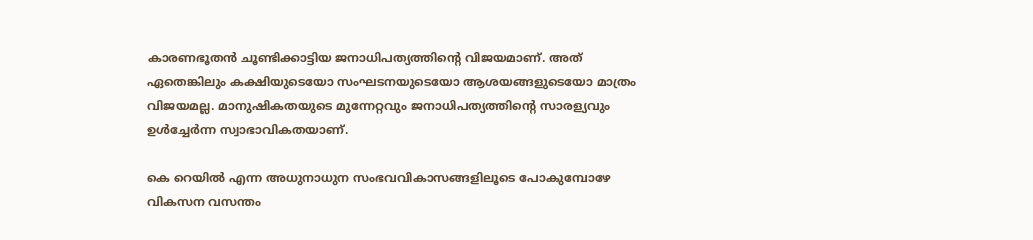കാരണഭൂതന്‍ ചൂണ്ടിക്കാട്ടിയ ജനാധിപത്യത്തിന്റെ വിജയമാണ്. അത് ഏതെങ്കിലും കക്ഷിയുടെയോ സംഘടനയുടെയോ ആശയങ്ങളുടെയോ മാത്രം വിജയമല്ല. മാനുഷികതയുടെ മുന്നേറ്റവും ജനാധിപത്യത്തിന്റെ സാരള്യവും ഉള്‍ച്ചേര്‍ന്ന സ്വാഭാവികതയാണ്.

കെ റെയില്‍ എന്ന അധുനാധുന സംഭവവികാസങ്ങളിലൂടെ പോകുമ്പോഴേ വികസന വസന്തം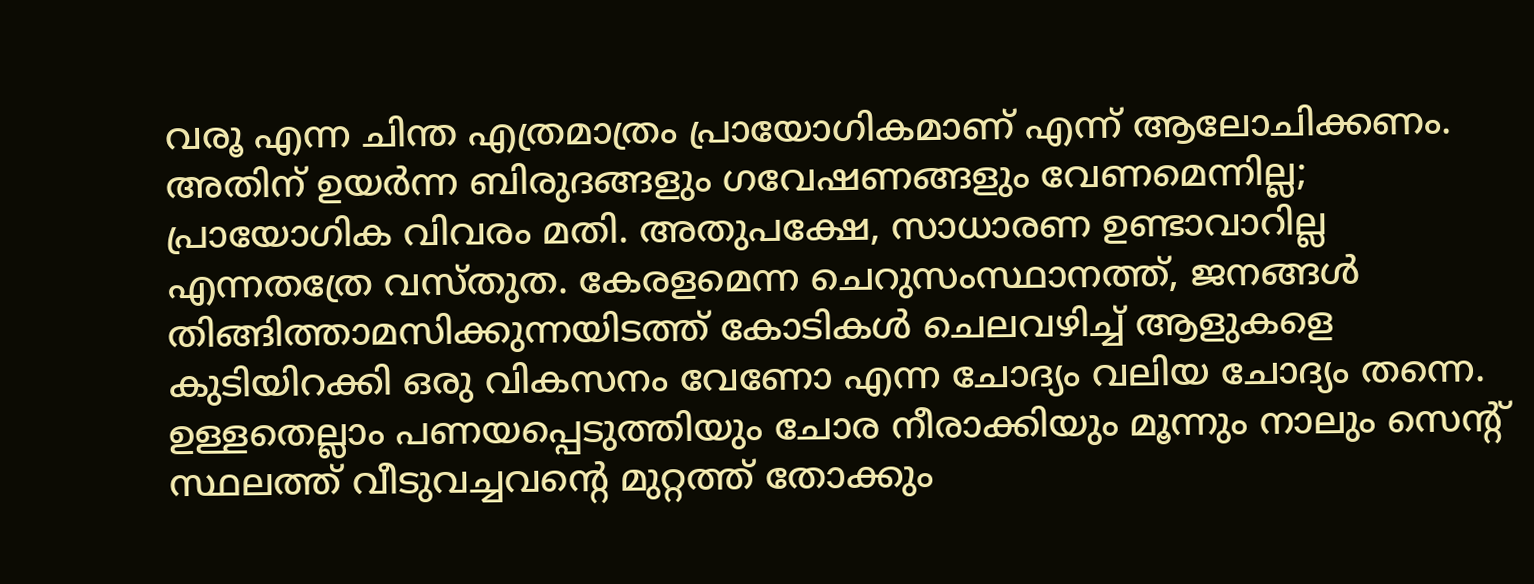വരൂ എന്ന ചിന്ത എത്രമാത്രം പ്രായോഗികമാണ് എന്ന് ആലോചിക്കണം. അതിന് ഉയര്‍ന്ന ബിരുദങ്ങളും ഗവേഷണങ്ങളും വേണമെന്നില്ല; പ്രായോഗിക വിവരം മതി. അതുപക്ഷേ, സാധാരണ ഉണ്ടാവാറില്ല എന്നതത്രേ വസ്തുത. കേരളമെന്ന ചെറുസംസ്ഥാനത്ത്, ജനങ്ങള്‍ തിങ്ങിത്താമസിക്കുന്നയിടത്ത് കോടികള്‍ ചെലവഴിച്ച് ആളുകളെ കുടിയിറക്കി ഒരു വികസനം വേണോ എന്ന ചോദ്യം വലിയ ചോദ്യം തന്നെ. ഉള്ളതെല്ലാം പണയപ്പെടുത്തിയും ചോര നീരാക്കിയും മൂന്നും നാലും സെന്റ് സ്ഥലത്ത് വീടുവച്ചവന്റെ മുറ്റത്ത് തോക്കും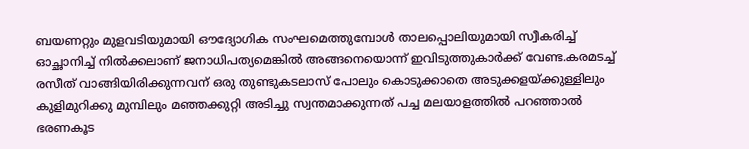ബയണറ്റും മുളവടിയുമായി ഔദ്യോഗിക സംഘമെത്തുമ്പോള്‍ താലപ്പൊലിയുമായി സ്വീകരിച്ച് ഓച്ഛാനിച്ച് നില്‍ക്കലാണ് ജനാധിപത്യമെങ്കില്‍ അങ്ങനെയൊന്ന് ഇവിടുത്തുകാര്‍ക്ക് വേണ്ട.കരമടച്ച് രസീത് വാങ്ങിയിരിക്കുന്നവന് ഒരു തുണ്ടുകടലാസ് പോലും കൊടുക്കാതെ അടുക്കളയ്‌ക്കുള്ളിലും കുളിമുറിക്കു മുമ്പിലും മഞ്ഞക്കുറ്റി അടിച്ചു സ്വന്തമാക്കുന്നത് പച്ച മലയാളത്തില്‍ പറഞ്ഞാല്‍ ഭരണകൂട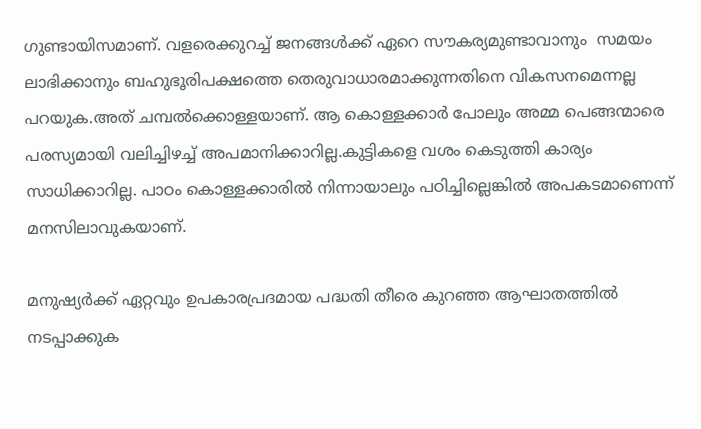ഗുണ്ടായിസമാണ്. വളരെക്കുറച്ച് ജനങ്ങള്‍ക്ക് ഏറെ സൗകര്യമുണ്ടാവാനും  സമയം ലാഭിക്കാനും ബഹുഭൂരിപക്ഷത്തെ തെരുവാധാരമാക്കുന്നതിനെ വികസനമെന്നല്ല പറയുക.അത് ചമ്പല്‍ക്കൊള്ളയാണ്. ആ കൊള്ളക്കാര്‍ പോലും അമ്മ പെങ്ങന്മാരെ പരസ്യമായി വലിച്ചിഴച്ച് അപമാനിക്കാറില്ല.കുട്ടികളെ വശം കെടുത്തി കാര്യം സാധിക്കാറില്ല. പാഠം കൊള്ളക്കാരില്‍ നിന്നായാലും പഠിച്ചില്ലെങ്കില്‍ അപകടമാണെന്ന് മനസിലാവുകയാണ്.

മനുഷ്യര്‍ക്ക് ഏറ്റവും ഉപകാരപ്രദമായ പദ്ധതി തീരെ കുറഞ്ഞ ആഘാതത്തില്‍ നടപ്പാക്കുക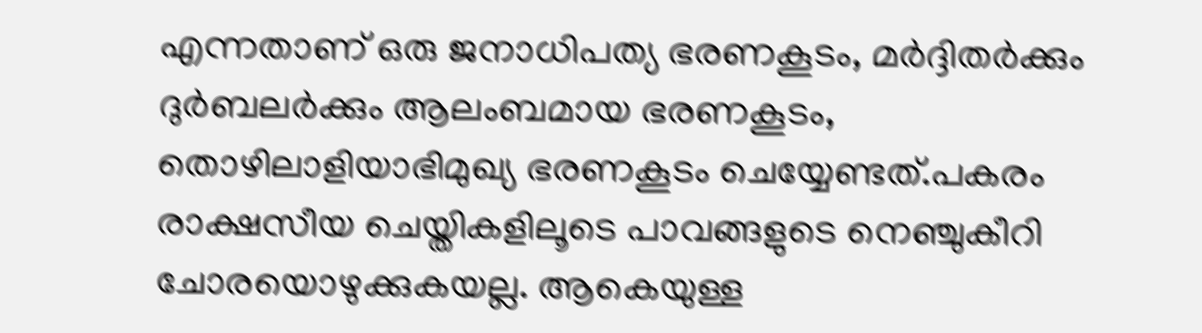എന്നതാണ് ഒരു ജനാധിപത്യ ഭരണകൂടം, മര്‍ദ്ദിതര്‍ക്കും ദുര്‍ബലര്‍ക്കും ആലംബമായ ഭരണകൂടം, തൊഴിലാളിയാഭിമുഖ്യ ഭരണകൂടം ചെയ്യേണ്ടത്.പകരം രാക്ഷസീയ ചെയ്തികളിലൂടെ പാവങ്ങളുടെ നെഞ്ചുകീറി ചോരയൊഴുക്കുകയല്ല. ആകെയുള്ള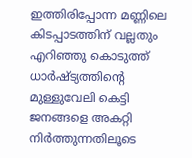ഇത്തിരിപ്പോന്ന മണ്ണിലെ കിടപ്പാടത്തിന് വല്ലതും എറിഞ്ഞു കൊടുത്ത് ധാര്‍ഷ്ട്യത്തിന്റെ മുള്ളുവേലി കെട്ടി ജനങ്ങളെ അകറ്റി നിര്‍ത്തുന്നതിലൂടെ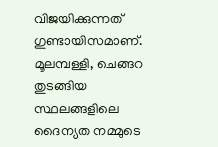വിജയിക്കുന്നത് ഗുണ്ടായിസമാണ്. മൂലമ്പള്ളി, ചെങ്ങറ തുടങ്ങിയ സ്ഥലങ്ങളിലെ ദൈന്യത നമ്മുടെ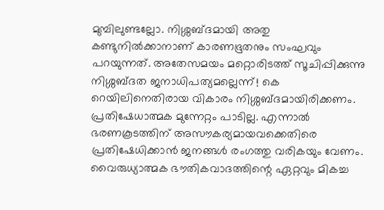മുമ്പിലുണ്ടല്ലോ. നിശ്ശബ്ദമായി അതു കണ്ടുനില്‍ക്കാനാണ് കാരണഭൂതനും സംഘവും പറയുന്നത്. അതേസമയം മറ്റൊരിടത്ത് സൂചിപ്പിക്കുന്നു നിശ്ശബ്ദത ജനാധിപത്യമല്ലെന്ന്! കെ റെയിലിനെതിരായ വികാരം നിശ്ശബ്ദമായിരിക്കണം. പ്രതിഷേധാത്മക മുന്നേറ്റം പാടില്ല. എന്നാല്‍ ഭരണകൂടത്തിന് അസൗകര്യമായവക്കെതിരെ പ്രതിഷേധിക്കാന്‍ ജനങ്ങള്‍ രംഗത്തു വരികയും വേണം. വൈരുധ്യാത്മക ഭൗതികവാദത്തിന്റെ ഏറ്റവും മികച്ച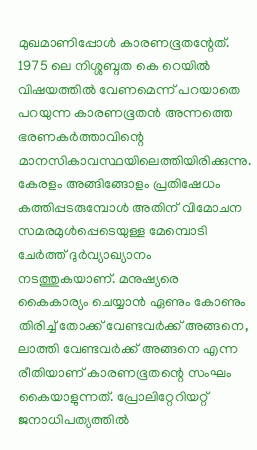മുഖമാണിപ്പോള്‍ കാരണഭൂതന്റേത്. 1975 ലെ നിശ്ശബ്ദത കെ റെയില്‍ വിഷയത്തില്‍ വേണമെന്ന് പറയാതെ പറയുന്ന കാരണഭൂതന്‍ അന്നത്തെ ഭരണകര്‍ത്താവിന്റെ മാനസികാവസ്ഥയിലെത്തിയിരിക്കുന്നു. കേരളം അങ്ങിങ്ങോളം പ്രതിഷേധം കത്തിപ്പടരുമ്പോള്‍ അതിന് വിമോചന സമരമുള്‍പ്പെടെയുള്ള മേമ്പൊടി ചേര്‍ത്ത് ദുര്‍വ്യാഖ്യാനം നടത്തുകയാണ്. മനുഷ്യരെ കൈകാര്യം ചെയ്യാന്‍ ഏണും കോണും തിരിച്ച് തോക്ക് വേണ്ടവര്‍ക്ക് അങ്ങനെ, ലാത്തി വേണ്ടവര്‍ക്ക് അങ്ങനെ എന്ന രീതിയാണ് കാരണഭൂതന്റെ സംഘം കൈയാളുന്നത്. പ്രോലിറ്റേറിയറ്റ് ജനാധിപത്യത്തില്‍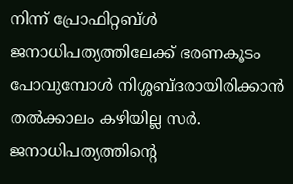നിന്ന് പ്രോഫിറ്റബ്ള്‍ ജനാധിപത്യത്തിലേക്ക് ഭരണകൂടം പോവുമ്പോള്‍ നിശ്ശബ്ദരായിരിക്കാന്‍ തല്‍ക്കാലം കഴിയില്ല സര്‍. ജനാധിപത്യത്തിന്റെ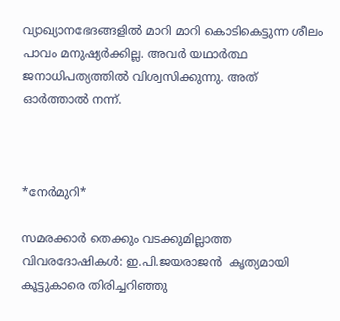വ്യാഖ്യാനഭേദങ്ങളില്‍ മാറി മാറി കൊടികെട്ടുന്ന ശീലം പാവം മനുഷ്യര്‍ക്കില്ല. അവര്‍ യഥാര്‍ത്ഥ ജനാധിപത്യത്തില്‍ വിശ്വസിക്കുന്നു. അത് ഓര്‍ത്താല്‍ നന്ന്.



*നേര്‍മുറി*

സമരക്കാര്‍ തെക്കും വടക്കുമില്ലാത്ത വിവരദോഷികള്‍: ഇ.പി.ജയരാജന്‍  കൃത്യമായി കൂട്ടുകാരെ തിരിച്ചറിഞ്ഞു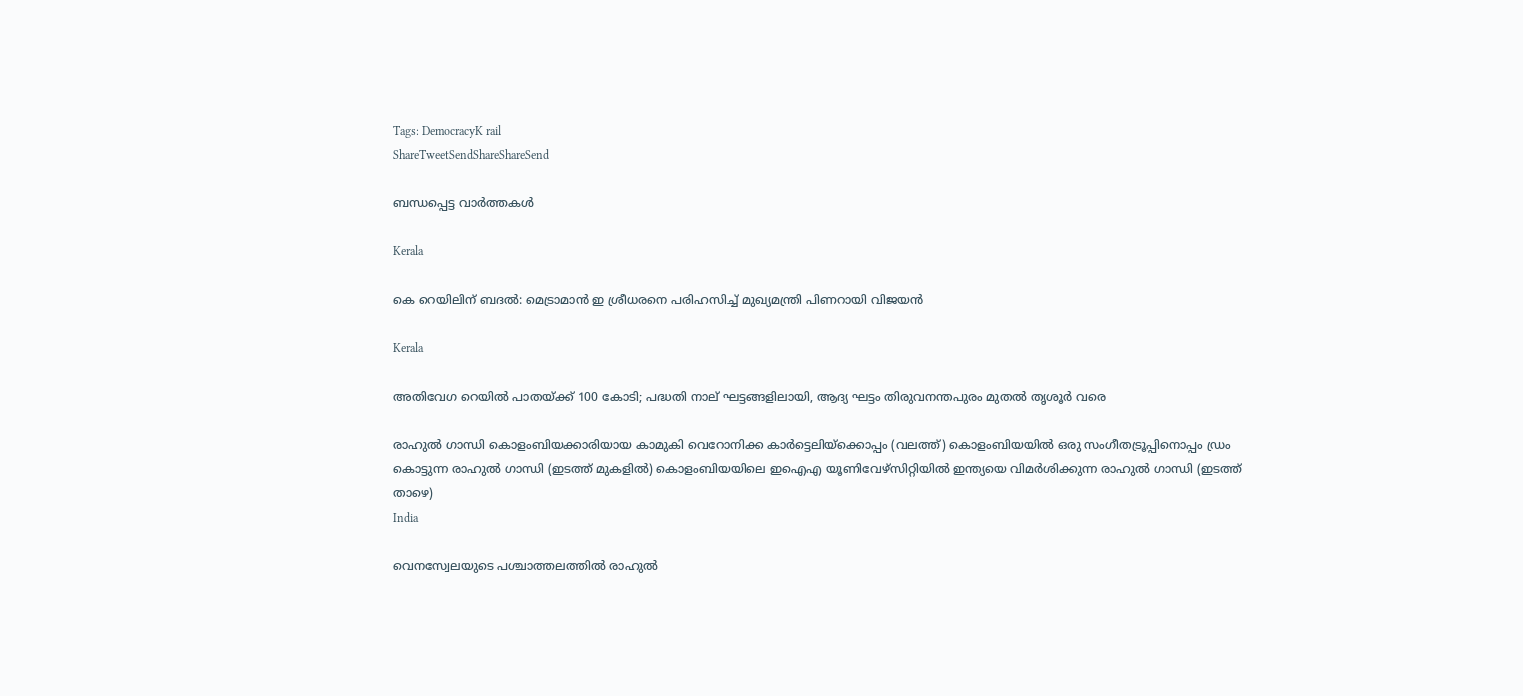Tags: DemocracyK rail
ShareTweetSendShareShareSend

ബന്ധപ്പെട്ട വാര്‍ത്തകള്‍

Kerala

കെ റെയിലിന് ബദല്‍: മെട്രാമാന്‍ ഇ ശ്രീധരനെ പരിഹസിച്ച് മുഖ്യമന്ത്രി പിണറായി വിജയന്‍

Kerala

അതിവേഗ റെയിൽ പാതയ്‌ക്ക് 100 കോടി; പദ്ധതി നാല് ഘട്ടങ്ങളിലായി, ആദ്യ ഘട്ടം തിരുവനന്തപുരം മുതൽ തൃശൂർ വരെ

രാഹുല്‍ ഗാന്ധി കൊളംബിയക്കാരിയായ കാമുകി വെറോനിക്ക കാര്‍ട്ടെലിയ്ക്കൊപ്പം (വലത്ത്) കൊളംബിയയില്‍ ഒരു സംഗീതട്രൂപ്പിനൊപ്പം ഡ്രം കൊട്ടുന്ന രാഹുല്‍ ഗാന്ധി (ഇടത്ത് മുകളില്‍) കൊളംബിയയിലെ ഇഐഎ യൂണിവേഴ്സിറ്റിയില്‍ ഇന്ത്യയെ വിമര്‍ശിക്കുന്ന രാഹുല്‍ ഗാന്ധി (ഇടത്ത് താഴെ)
India

വെനസ്വേലയുടെ പശ്ചാത്തലത്തില്‍ രാഹുല്‍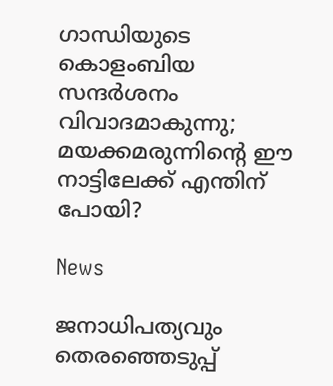ഗാന്ധിയുടെ കൊളംബിയ സന്ദര്‍ശനം വിവാദമാകുന്നു; മയക്കമരുന്നിന്റെ ഈ നാട്ടിലേക്ക് എന്തിന് പോയി?

News

ജനാധിപത്യവും തെരഞ്ഞെടുപ്പ്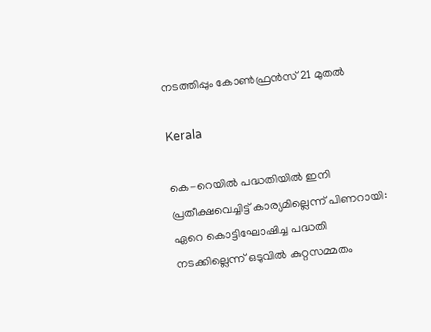നടത്തിപ്പും കോൺഫ്രൻസ് 21 മുതൽ

Kerala

കെ-റെയില്‍ പദ്ധതിയില്‍ ഇനി പ്രതീക്ഷവെച്ചിട്ട് കാര്യമില്ലെന്ന് പിണറായി: ഏറെ കൊട്ടിഘോഷിച്ച പദ്ധതി നടക്കില്ലെന്ന് ഒടുവിൽ കുറ്റസമ്മതം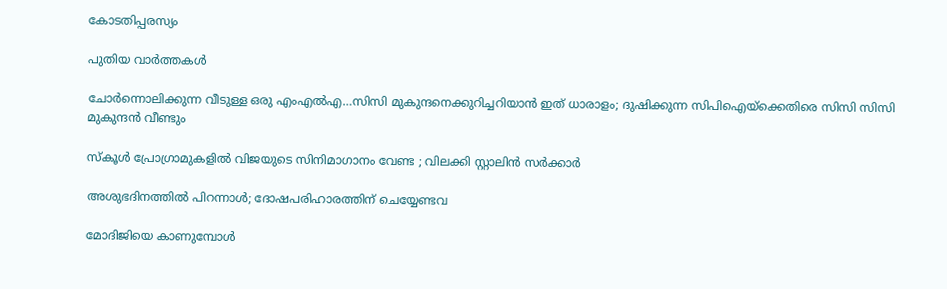കോടതിപ്പരസ്യം

പുതിയ വാര്‍ത്തകള്‍

ചോര്‍ന്നൊലിക്കുന്ന വീടുള്ള ഒരു എംഎല്‍എ…സിസി മുകുന്ദനെക്കുറിച്ചറിയാന്‍ ഇത് ധാരാളം; ദുഷിക്കുന്ന സിപിഐയ്‌ക്കെതിരെ സിസി സിസി മുകുന്ദന്‍ വീണ്ടും

സ്കൂൾ പ്രോഗ്രാമുകളിൽ വിജയുടെ സിനിമാഗാനം വേണ്ട ; വിലക്കി സ്റ്റാലിൻ സർക്കാർ

അശുഭദിനത്തിൽ പിറന്നാൾ; ദോഷപരിഹാരത്തിന് ചെയ്യേണ്ടവ

മോദിജിയെ കാണുമ്പോള്‍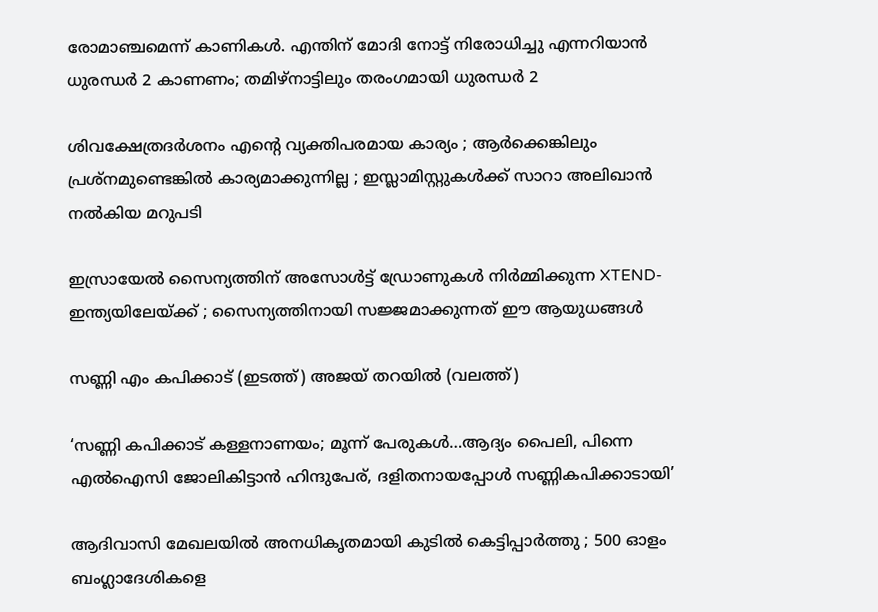രോമാഞ്ചമെന്ന് കാണികള്‍. എന്തിന് മോദി നോട്ട് നിരോധിച്ചു എന്നറിയാന്‍ ധുരന്ധര്‍ 2 കാണണം; തമിഴ്നാട്ടിലും തരംഗമായി ധുരന്ധര്‍ 2

ശിവക്ഷേത്രദർശനം എന്റെ വ്യക്തിപരമായ കാര്യം ; ആർക്കെങ്കിലും പ്രശ്‌നമുണ്ടെങ്കിൽ കാര്യമാക്കുന്നില്ല ; ഇസ്ലാമിസ്റ്റുകൾക്ക് സാറാ അലിഖാൻ നൽകിയ മറുപടി

ഇസ്രായേൽ സൈന്യത്തിന് അസോൾട്ട് ഡ്രോണുകൾ നിർമ്മിക്കുന്ന XTEND- ഇന്ത്യയിലേയ്‌ക്ക് ; സൈന്യത്തിനായി സജ്ജമാക്കുന്നത് ഈ ആയുധങ്ങൾ

സണ്ണി എം കപിക്കാട് (ഇടത്ത്) അജയ് തറയില്‍ (വലത്ത്)

‘സണ്ണി കപിക്കാട് കള്ളനാണയം; മൂന്ന് പേരുകള്‍…ആദ്യം പൈലി, പിന്നെ എല്‍ഐസി ജോലികിട്ടാന്‍ ഹിന്ദുപേര്, ദളിതനായപ്പോള്‍ സണ്ണികപിക്കാടായി’

ആദിവാസി മേഖലയിൽ അനധികൃതമായി കുടിൽ കെട്ടിപ്പാർത്തു ; 500 ഓളം ബംഗ്ലാദേശികളെ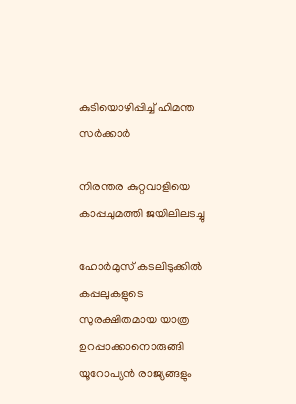കുടിയൊഴിപ്പിച്ച് ഹിമന്ത സർക്കാർ

നിരന്തര കുറ്റവാളിയെ കാപ്പചുമത്തി ജയിലിലടച്ചു

ഹോർമുസ് കടലിടുക്കിൽ കപ്പലുകളുടെ സുരക്ഷിതമായ യാത്ര ഉറപ്പാക്കാനൊരുങ്ങി യൂറോപ്യൻ രാജ്യങ്ങളും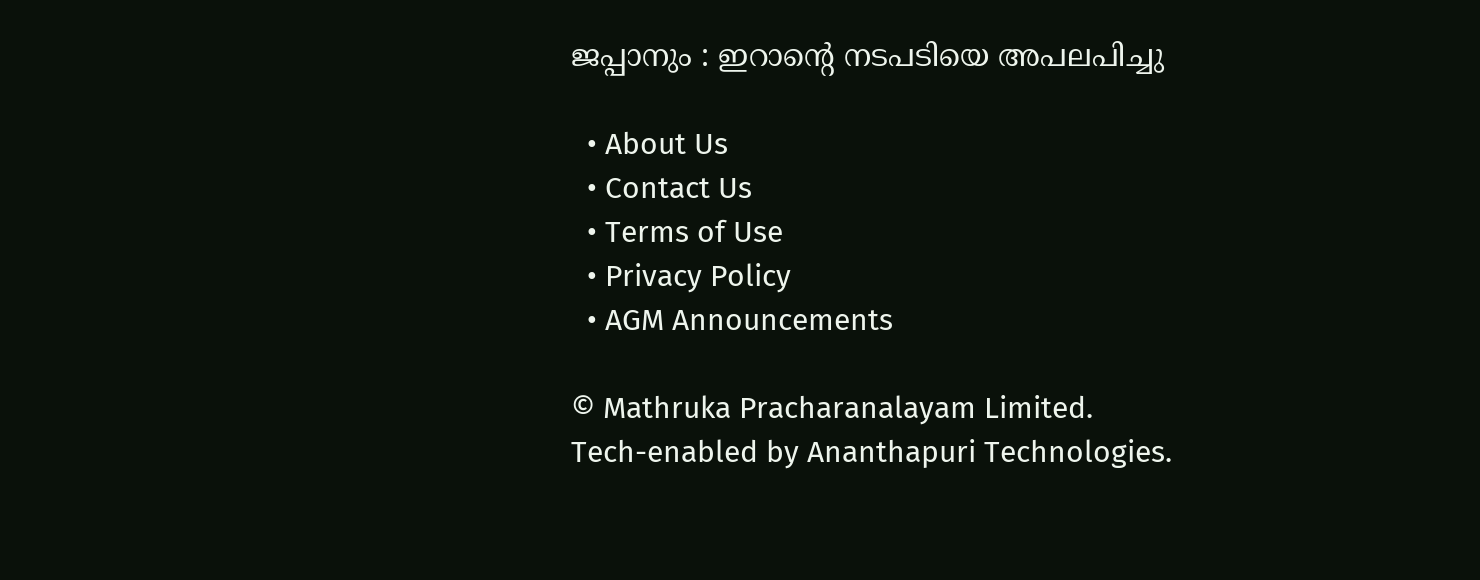ജപ്പാനും : ഇറാന്റെ നടപടിയെ അപലപിച്ചു

  • About Us
  • Contact Us
  • Terms of Use
  • Privacy Policy
  • AGM Announcements

© Mathruka Pracharanalayam Limited.
Tech-enabled by Ananthapuri Technologies.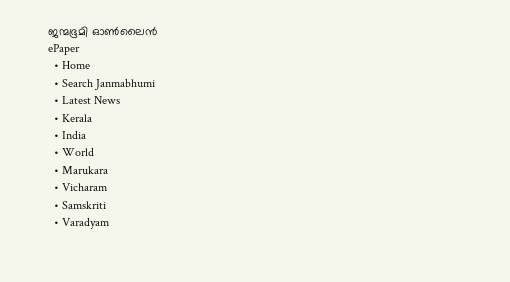ജന്മഭൂമി ഓണ്‍ലൈന്‍
ePaper
  • Home
  • Search Janmabhumi
  • Latest News
  • Kerala
  • India
  • World
  • Marukara
  • Vicharam
  • Samskriti
  • Varadyam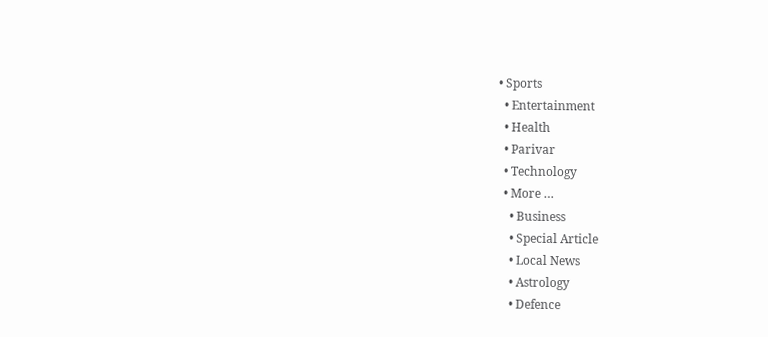• Sports
  • Entertainment
  • Health
  • Parivar
  • Technology
  • More …
    • Business
    • Special Article
    • Local News
    • Astrology
    • Defence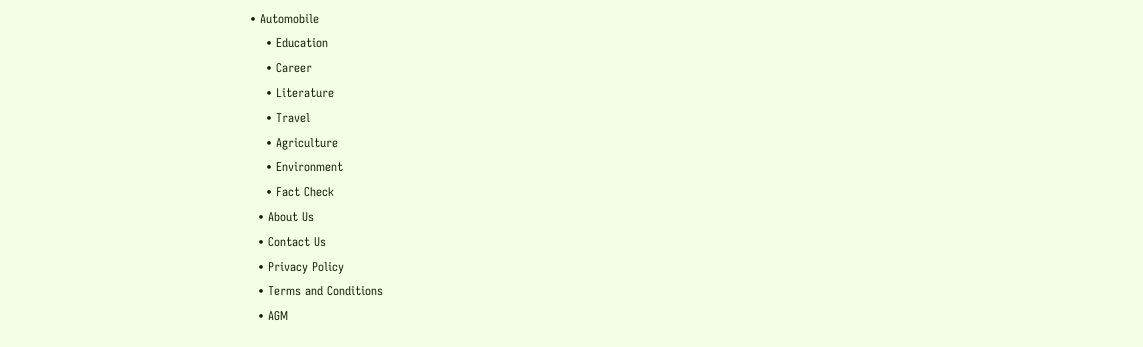• Automobile
    • Education
    • Career
    • Literature
    • Travel
    • Agriculture
    • Environment
    • Fact Check
  • About Us
  • Contact Us
  • Privacy Policy
  • Terms and Conditions
  • AGM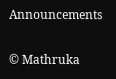Announcements

© Mathruka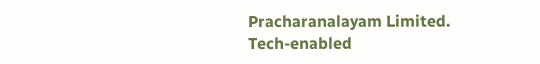Pracharanalayam Limited.
Tech-enabled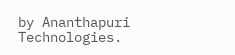by Ananthapuri Technologies.